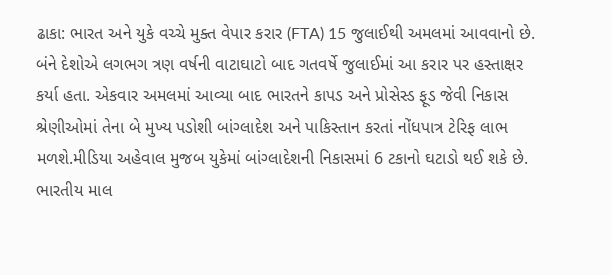ઢાકા: ભારત અને યુકે વચ્ચે મુક્ત વેપાર કરાર (FTA) 15 જુલાઈથી અમલમાં આવવાનો છે. બંને દેશોએ લગભગ ત્રણ વર્ષની વાટાઘાટો બાદ ગતવર્ષે જુલાઈમાં આ કરાર પર હસ્તાક્ષર કર્યા હતા. એકવાર અમલમાં આવ્યા બાદ ભારતને કાપડ અને પ્રોસેસ્ડ ફૂડ જેવી નિકાસ શ્રેણીઓમાં તેના બે મુખ્ય પડોશી બાંગ્લાદેશ અને પાકિસ્તાન કરતાં નોંધપાત્ર ટેરિફ લાભ મળશે.મીડિયા અહેવાલ મુજબ યુકેમાં બાંગ્લાદેશની નિકાસમાં 6 ટકાનો ઘટાડો થઈ શકે છે. ભારતીય માલ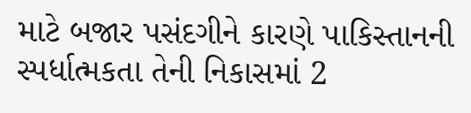માટે બજાર પસંદગીને કારણે પાકિસ્તાનની સ્પર્ધાત્મકતા તેની નિકાસમાં 2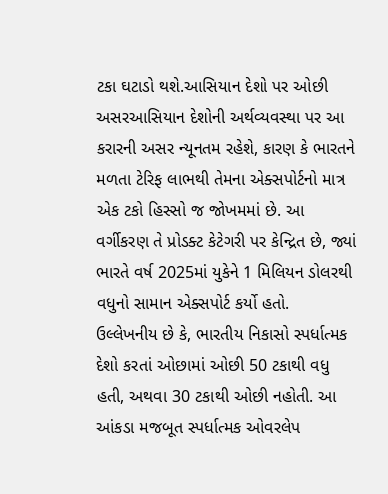ટકા ઘટાડો થશે.આસિયાન દેશો પર ઓછી અસરઆસિયાન દેશોની અર્થવ્યવસ્થા પર આ કરારની અસર ન્યૂનતમ રહેશે, કારણ કે ભારતને મળતા ટેરિફ લાભથી તેમના એક્સપોર્ટનો માત્ર એક ટકો હિસ્સો જ જોખમમાં છે. આ વર્ગીકરણ તે પ્રોડક્ટ કેટેગરી પર કેન્દ્રિત છે, જ્યાં ભારતે વર્ષ 2025માં યુકેને 1 મિલિયન ડોલરથી વધુનો સામાન એક્સપોર્ટ કર્યો હતો.
ઉલ્લેખનીય છે કે, ભારતીય નિકાસો સ્પર્ધાત્મક દેશો કરતાં ઓછામાં ઓછી 50 ટકાથી વધુ હતી, અથવા 30 ટકાથી ઓછી નહોતી. આ આંકડા મજબૂત સ્પર્ધાત્મક ઓવરલેપ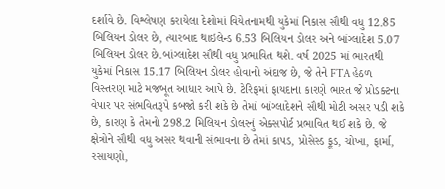દર્શાવે છે. વિશ્લેષણ કરાયેલા દેશોમાં વિયેતનામથી યુકેમાં નિકાસ સૌથી વધુ 12.85 બિલિયન ડોલર છે, ત્યારબાદ થાઇલેન્ડ 6.53 બિલિયન ડોલર અને બાંગ્લાદેશ 5.07 બિલિયન ડોલર છે.બાંગ્લાદેશ સૌથી વધુ પ્રભાવિત થશે. વર્ષ 2025 માં ભારતથી યુકેમાં નિકાસ 15.17 બિલિયન ડોલર હોવાનો અંદાજ છે, જે તેને FTA હેઠળ વિસ્તરણ માટે મજબૂત આધાર આપે છે. ટેરિફમાં ફાયદાના કારણે ભારત જે પ્રોડક્ટના વેપાર પર સંભવિતરૂપે કબજો કરી શકે છે તેમાં બાંગ્લાદેશને સૌથી મોટી અસર પડી શકે છે, કારણ કે તેમનો 298.2 મિલિયન ડોલરનું એક્સપોર્ટ પ્રભાવિત થઈ શકે છે. જે ક્ષેત્રોને સૌથી વધુ અસર થવાની સંભાવના છે તેમાં કાપડ, પ્રોસેસ્ડ ફૂડ, ચોખા, ફાર્મા, રસાયણો,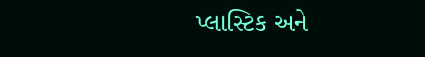પ્લાસ્ટિક અને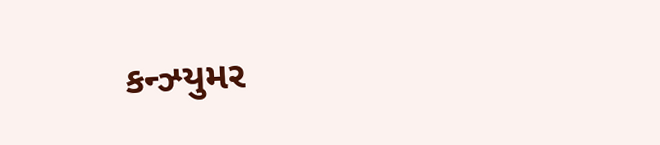કન્ઝ્યુમર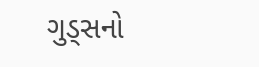ગુડ્સનો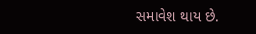સમાવેશ થાય છે.